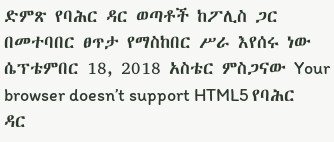ድምጽ የባሕር ዳር ወጣቶች ከፖሊስ ጋር በመተባበር ፀጥታ የማስከበር ሥራ እየሰሩ ነው ሴፕቴምበር 18, 2018 አስቴር ምስጋናው Your browser doesn’t support HTML5 የባሕር ዳር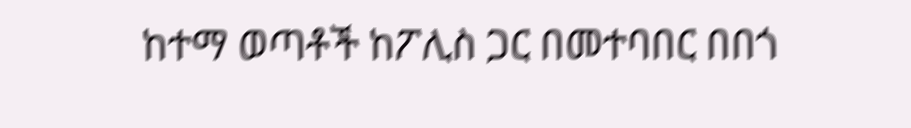ከተማ ወጣቶች ከፖሊስ ጋር በመተባበር በበጎ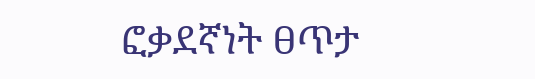ፎቃደኛነት ፀጥታ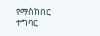የማስከበር ተግባር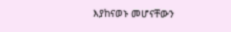እያከናወኑ መሆናቸውን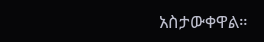አስታውቀዋል።